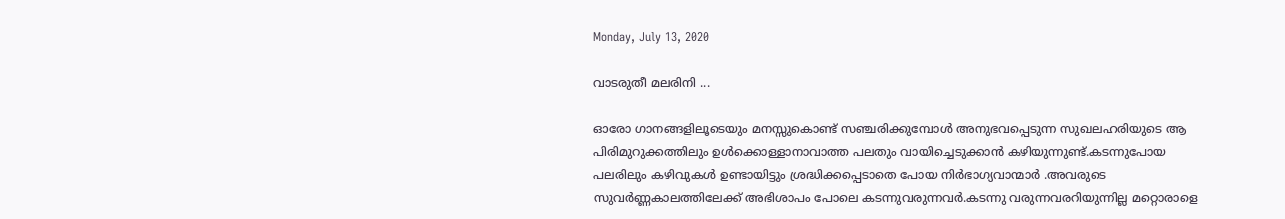Monday, July 13, 2020

വാടരുതീ മലരിനി ...

ഓരോ ഗാനങ്ങളിലൂടെയും മനസ്സുകൊണ്ട് സഞ്ചരിക്കുമ്പോൾ അനുഭവപ്പെടുന്ന സുഖലഹരിയുടെ ആ പിരിമുറുക്കത്തിലും ഉൾക്കൊള്ളാനാവാത്ത പലതും വായിച്ചെടുക്കാൻ കഴിയുന്നുണ്ട്.കടന്നുപോയ പലരിലും കഴിവുകൾ ഉണ്ടായിട്ടും ശ്രദ്ധിക്കപ്പെടാതെ പോയ നിർഭാഗ്യവാന്മാർ .അവരുടെ സുവർണ്ണകാലത്തിലേക്ക് അഭിശാപം പോലെ കടന്നുവരുന്നവർ.കടന്നു വരുന്നവരറിയുന്നില്ല മറ്റൊരാളെ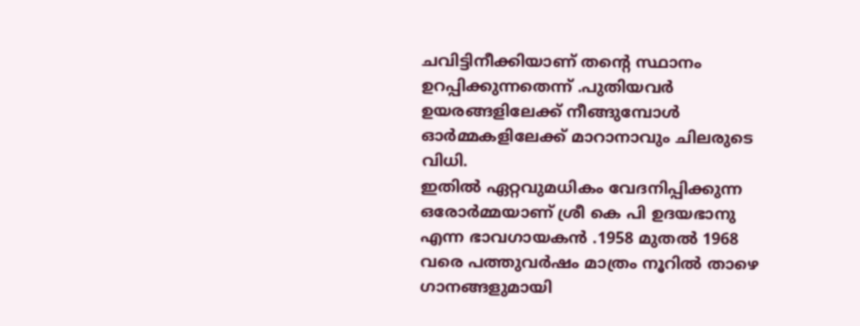ചവിട്ടിനീക്കിയാണ് തന്റെ സ്ഥാനം ഉറപ്പിക്കുന്നതെന്ന് .പുതിയവർ ഉയരങ്ങളിലേക്ക് നീങ്ങുമ്പോൾ ഓർമ്മകളിലേക്ക് മാറാനാവും ചിലരുടെ വിധി.
ഇതിൽ ഏറ്റവുമധികം വേദനിപ്പിക്കുന്ന ഒരോർമ്മയാണ് ശ്രീ കെ പി ഉദയഭാനു എന്ന ഭാവഗായകൻ .1958 മുതൽ 1968 വരെ പത്തുവർഷം മാത്രം നൂറിൽ താഴെ ഗാനങ്ങളുമായി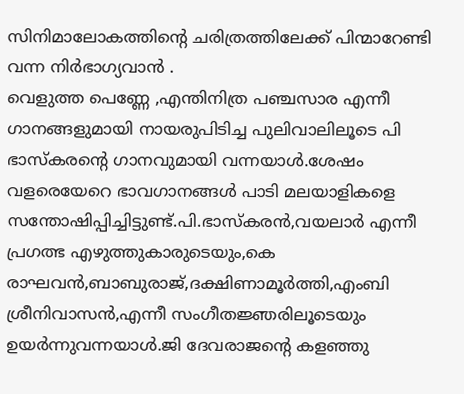സിനിമാലോകത്തിന്റെ ചരിത്രത്തിലേക്ക് പിന്മാറേണ്ടി വന്ന നിർഭാഗ്യവാൻ .
വെളുത്ത പെണ്ണേ ,എന്തിനിത്ര പഞ്ചസാര എന്നീ ഗാനങ്ങളുമായി നായരുപിടിച്ച പുലിവാലിലൂടെ പി ഭാസ്കരന്റെ ഗാനവുമായി വന്നയാൾ.ശേഷം വളരെയേറെ ഭാവഗാനങ്ങൾ പാടി മലയാളികളെ സന്തോഷിപ്പിച്ചിട്ടുണ്ട്.പി.ഭാസ്കരൻ,വയലാർ എന്നീ പ്രഗത്ഭ എഴുത്തുകാരുടെയും,കെ രാഘവൻ,ബാബുരാജ്,ദക്ഷിണാമൂർത്തി,എംബി ശ്രീനിവാസൻ,എന്നീ സംഗീതജ്ഞരിലൂടെയും ഉയർന്നുവന്നയാൾ.ജി ദേവരാജന്റെ കളഞ്ഞു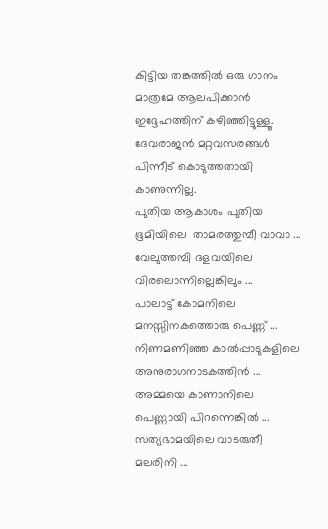കിട്ടിയ തങ്കത്തിൽ ഒരു ഗാനം മാത്രമേ ആലപിക്കാൻ ഇദ്ദേഹത്തിന് കഴിഞ്ഞിട്ടുള്ളൂ. ദേവരാജൻ മറ്റവസരങ്ങൾ പിന്നീട് കൊടുത്തതായി കാണുന്നില്ല.
പുതിയ ആകാശം പുതിയ ഭൂമിയിലെ  താമരത്തുമ്പീ വാവാ ...
വേലുത്തമ്പി ദളവയിലെ വിരലൊന്നില്ലെങ്കിലും ...
പാലാട്ട് കോമനിലെ മനസ്സിനകത്തൊരു പെണ്ണ് ...
നിണമണിഞ്ഞ കാൽപ്പാടുകളിലെ അനുരാഗനാടകത്തിൻ ...
അമ്മയെ കാണാനിലെ പെണ്ണായി പിറന്നെങ്കിൽ ...
സത്യഭാമയിലെ വാടരുതീ മലരിനി ...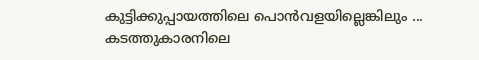കുട്ടിക്കുപ്പായത്തിലെ പൊൻവളയില്ലെങ്കിലും ...
കടത്തുകാരനിലെ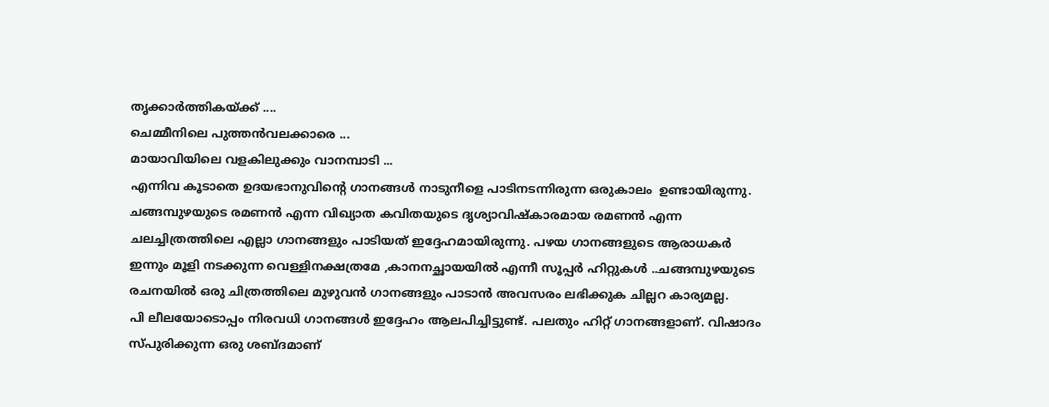തൃക്കാർത്തികയ്ക്ക് ....
ചെമ്മീനിലെ പുത്തൻവലക്കാരെ ...
മായാവിയിലെ വളകിലുക്കും വാനമ്പാടി ...
എന്നിവ കൂടാതെ ഉദയഭാനുവിന്റെ ഗാനങ്ങൾ നാടുനീളെ പാടിനടന്നിരുന്ന ഒരുകാലം  ഉണ്ടായിരുന്നു. ചങ്ങമ്പുഴയുടെ രമണൻ എന്ന വിഖ്യാത കവിതയുടെ ദൃശ്യാവിഷ്കാരമായ രമണൻ എന്ന ചലച്ചിത്രത്തിലെ എല്ലാ ഗാനങ്ങളും പാടിയത് ഇദ്ദേഹമായിരുന്നു. പഴയ ഗാനങ്ങളുടെ ആരാധകർ ഇന്നും മൂളി നടക്കുന്ന വെള്ളിനക്ഷത്രമേ ,കാനനച്ഛായയിൽ എന്നീ സൂപ്പർ ഹിറ്റുകൾ ..ചങ്ങമ്പുഴയുടെ രചനയിൽ ഒരു ചിത്രത്തിലെ മുഴുവൻ ഗാനങ്ങളും പാടാൻ അവസരം ലഭിക്കുക ചില്ലറ കാര്യമല്ല.
പി ലീലയോടൊപ്പം നിരവധി ഗാനങ്ങൾ ഇദ്ദേഹം ആലപിച്ചിട്ടുണ്ട്. പലതും ഹിറ്റ്‌ ഗാനങ്ങളാണ്. വിഷാദം സ്പുരിക്കുന്ന ഒരു ശബ്ദമാണ്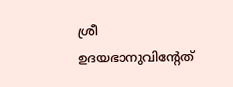ശ്രീ ഉദയഭാനുവിന്റേത്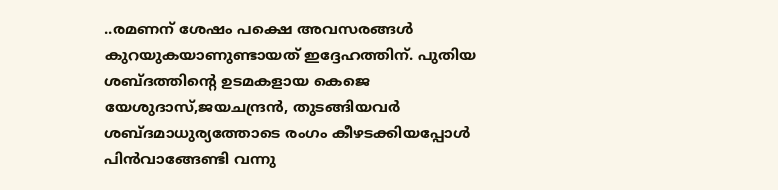..രമണന് ശേഷം പക്ഷെ അവസരങ്ങൾ കുറയുകയാണുണ്ടായത് ഇദ്ദേഹത്തിന്. പുതിയ ശബ്ദത്തിന്റെ ഉടമകളായ കെജെ യേശുദാസ്,ജയചന്ദ്രൻ, തുടങ്ങിയവർ ശബ്ദമാധുര്യത്തോടെ രംഗം കീഴടക്കിയപ്പോൾ പിൻവാങ്ങേണ്ടി വന്നു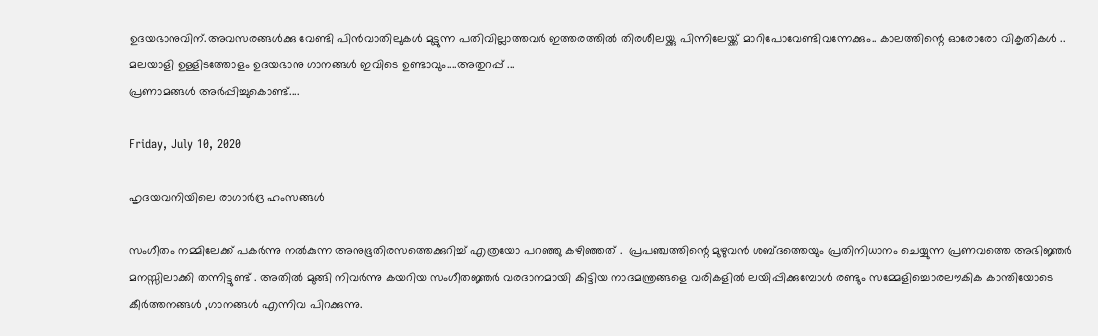ഉദയഭാനുവിന്.അവസരങ്ങൾക്കു വേണ്ടി പിൻവാതിലുകൾ മുട്ടുന്ന പതിവില്ലാത്തവർ ഇത്തരത്തിൽ തിരശീലയ്ക്കു പിന്നിലേയ്ക്ക് മാറിപോവേണ്ടിവന്നേക്കും.. കാലത്തിന്റെ ഓരോരോ വികൃതികൾ ..
മലയാളി ഉള്ളിടത്തോളം ഉദയഭാനു ഗാനങ്ങൾ ഇവിടെ ഉണ്ടാവും....അതുറപ്പ് ...
പ്രണാമങ്ങൾ അർപ്പിച്ചുകൊണ്ട്....

Friday, July 10, 2020

ഹൃദയവനിയിലെ രാഗാർദ്ര ഹംസങ്ങൾ

സംഗീതം നമ്മിലേക്ക് പകർന്നു നൽകുന്ന അനുഭൂതിരസത്തെക്കുറിച്ച് എത്രയോ പറഞ്ഞു കഴിഞ്ഞത് .  പ്രപഞ്ചത്തിന്റെ മുഴുവൻ ശബ്ദത്തെയും പ്രതിനിധാനം ചെയ്യുന്ന പ്രണവത്തെ അഭിജ്ഞർ മനസ്സിലാക്കി തന്നിട്ടുണ്ട് . അതിൽ മുങ്ങി നിവർന്നു കയറിയ സംഗീതജ്ഞർ വരദാനമായി കിട്ടിയ നാദമന്ത്രങ്ങളെ വരികളിൽ ലയിപ്പിക്കുമ്പോൾ രണ്ടും സമ്മേളിച്ചൊരലൗകിക കാന്തിയോടെ കീർത്തനങ്ങൾ ,ഗാനങ്ങൾ എന്നിവ പിറക്കുന്നു.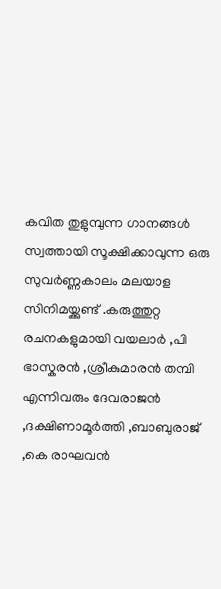കവിത തുളുമ്പുന്ന ഗാനങ്ങൾ സ്വത്തായി സൂക്ഷിക്കാവുന്ന ഒരു സുവർണ്ണകാലം മലയാള സിനിമയ്ക്കുണ്ട് .കരുത്തുറ്റ രചനകളുമായി വയലാർ ,പി ഭാസ്കരൻ ,ശ്രീകുമാരൻ തമ്പി എന്നിവരും ദേവരാജൻ ,ദക്ഷിണാമൂർത്തി ,ബാബുരാജ് ,കെ രാഘവൻ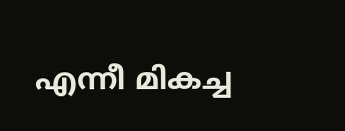എന്നീ മികച്ച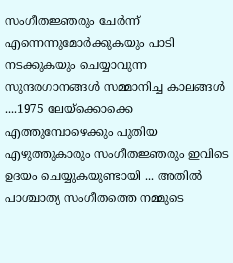സംഗീതജ്ഞരും ചേർന്ന് എന്നെന്നുമോർക്കുകയും പാടി നടക്കുകയും ചെയ്യാവുന്ന സുന്ദരഗാനങ്ങൾ സമ്മാനിച്ച കാലങ്ങൾ ....1975 ലേയ്ക്കൊക്കെ എത്തുമ്പോഴെക്കും പുതിയ എഴുത്തുകാരും സംഗീതജ്ഞരും ഇവിടെ ഉദയം ചെയ്യുകയുണ്ടായി ... അതിൽ പാശ്ചാത്യ സംഗീതത്തെ നമ്മുടെ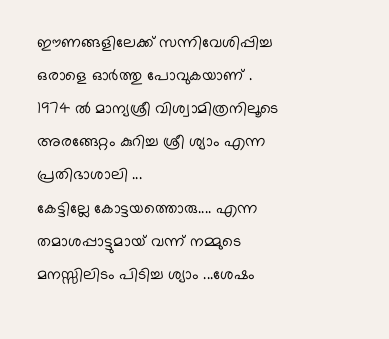ഈണങ്ങളിലേക്ക് സന്നിവേശിപ്പിച്ച ഒരാളെ ഓർത്തു പോവുകയാണ് . 1974 ൽ മാന്യശ്രീ വിശ്വാമിത്രനിലൂടെ അരങ്ങേറ്റം കുറിച്ച ശ്രീ ശ്യാം എന്ന പ്രതിഭാശാലി ...
കേട്ടില്ലേ കോട്ടയത്തൊരു.... എന്ന തമാശപ്പാട്ടുമായ് വന്ന് നമ്മുടെ മനസ്സിലിടം പിടിച്ച ശ്യാം ...ശേഷം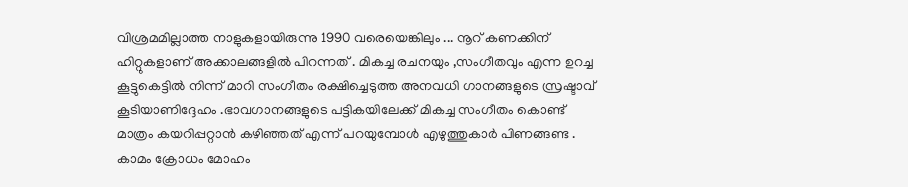വിശ്രമമില്ലാത്ത നാളുകളായിരുന്നു 1990 വരെയെങ്കിലും ... നൂറ് കണക്കിന് ഹിറ്റുകളാണ് അക്കാലങ്ങളിൽ പിറന്നത് . മികച്ച രചനയും ,സംഗീതവും എന്ന ഉറച്ച കൂട്ടുകെട്ടിൽ നിന്ന് മാറി സംഗീതം രക്ഷിച്ചെടുത്ത അനവധി ഗാനങ്ങളുടെ സ്രഷ്ടാവ് കൂടിയാണിദ്ദേഹം .ഭാവഗാനങ്ങളുടെ പട്ടികയിലേക്ക് മികച്ച സംഗീതം കൊണ്ട് മാത്രം കയറിപ്പറ്റാൻ കഴിഞ്ഞത് എന്ന് പറയുമ്പോൾ എഴുത്തുകാർ പിണങ്ങണ്ട .
കാമം ക്രോധം മോഹം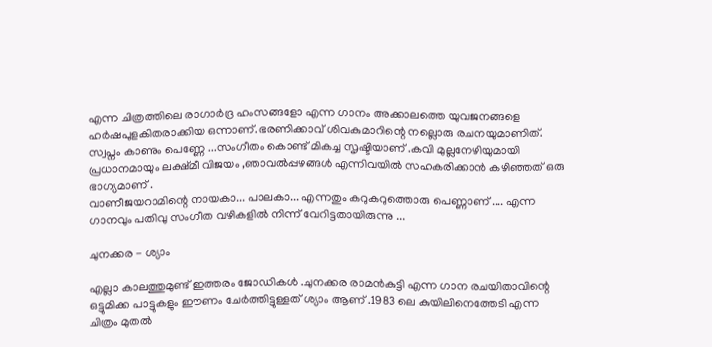എന്ന ചിത്രത്തിലെ രാഗാർദ്ര ഹംസങ്ങളോ എന്ന ഗാനം അക്കാലത്തെ യുവജനങ്ങളെ ഹർഷപുളകിതരാക്കിയ ഒന്നാണ്‌.ഭരണിക്കാവ് ശിവകുമാറിന്റെ നല്ലൊരു രചനയുമാണിത്. സ്വപ്നം കാണും പെണ്ണേ ...സംഗീതം കൊണ്ട് മികച്ച സൃഷ്ടിയാണ് .കവി മുല്ലനേഴിയുമായി പ്രധാനമായും ലക്ഷ്മീ വിജയം ,ഞാവൽപ്പഴങ്ങൾ എന്നിവയിൽ സഹകരിക്കാൻ കഴിഞ്ഞത് ഒരു ഭാഗ്യമാണ് .
വാണീജയറാമിന്റെ നായകാ... പാലകാ... എന്നതും കറുകറുത്തൊരു പെണ്ണാണ് .... എന്ന ഗാനവും പതിവു സംഗീത വഴികളിൽ നിന്ന് വേറിട്ടതായിരുന്നു ...

ചുനക്കര - ശ്യാം

എല്ലാ കാലത്തുമുണ്ട് ഇത്തരം ജോഡികൾ .ചുനക്കര രാമൻകുട്ടി എന്ന ഗാന രചയിതാവിന്റെ ഒട്ടുമിക്ക പാട്ടുകളും ഈണം ചേർത്തിട്ടുള്ളത് ശ്യാം ആണ് .1983 ലെ കുയിലിനെത്തേടി എന്ന ചിത്രം മുതൽ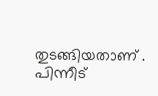തുടങ്ങിയതാണ് . പിന്നീട്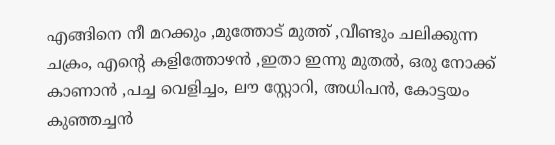എങ്ങിനെ നീ മറക്കും ,മുത്തോട് മുത്ത് ,വീണ്ടും ചലിക്കുന്ന ചക്രം, എന്റെ കളിത്തോഴൻ ,ഇതാ ഇന്നു മുതൽ, ഒരു നോക്ക് കാണാൻ ,പച്ച വെളിച്ചം, ലൗ സ്റ്റോറി, അധിപൻ, കോട്ടയം കുഞ്ഞച്ചൻ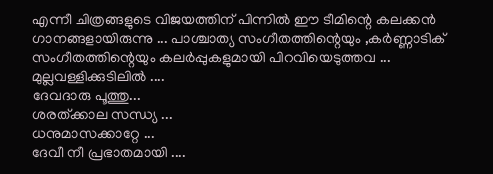എന്നീ ചിത്രങ്ങളുടെ വിജയത്തിന് പിന്നിൽ ഈ ടീമിന്റെ കലക്കൻ ഗാനങ്ങളായിരുന്നു ... പാശ്ചാത്യ സംഗീതത്തിന്റെയും ,കർണ്ണാടിക് സംഗീതത്തിന്റെയും കലർപ്പുകളുമായി പിറവിയെടുത്തവ ...
മുല്ലവള്ളിക്കുടിലിൽ ....
ദേവദാരു പൂത്തു...
ശരത്ക്കാല സന്ധ്യ ...
ധനുമാസക്കാറ്റേ ...
ദേവീ നീ പ്രഭാതമായി ....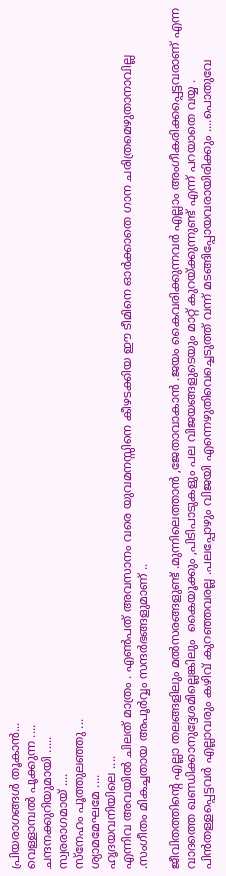പ്രിയരാഗങ്ങൾ തൂകാൻ...
വെള്ളാമ്പൽ പൂക്കുന്ന ....
ചന്ദനക്കുറിയുമായി .....
സ്വരരാഗമായ് ....
സ്നേഹം പൂത്തുലഞ്ഞു ...
ശ്യാമമേഘമേ ....
ഹൃദയവനിയിലെ ....
എന്നിവ അവയിൽ ചിലത് മാത്രം . എൺപത് അവസാനം വരെ യുവമനസ്സിനെ കീഴടക്കിയ ഈ ടീമിനെ ഓർക്കാതെ ഗാന ചരിത്രമെഴുതാനാവില്ല .സംഗീതം മികച്ചതായ അപൂർവ്വം സന്ദർഭങ്ങളുമാണ് ..

ജീവിതത്തിന്റെ എല്ലാ തലങ്ങളിലും മൽസരങ്ങളുണ്ട് .മുന്നിലെത്താൻ ,ജേതാവാകാൻ .ജയം കൈവരിക്കുന്നവർ എല്ലാം അംഗീകരിക്കപ്പെട്ടവരാണ് എന്ന വാദത്തെ ഖണ്ഡിക്കാനുദ്ദേശമില്ലെങ്കിലും  കൈയൂക്കും ,പിടിപാടുകളും പല വിജയങ്ങളുടെയും മാറ്റ് കുറയ്ക്കുന്നുണ്ട് എന്ന് പറയാതെ വയ്യ . പിൻതള്ളപ്പെട്ടവർ എല്ലാവരും കഴിവ് കുറഞ്ഞവരല്ല .പലപ്പോഴും വിജയി എന്നെഴുതിവെച്ചെടുത്ത് വന്ന് മടങ്ങിപ്പോയവരായിരിക്കും ....പൊതുവേ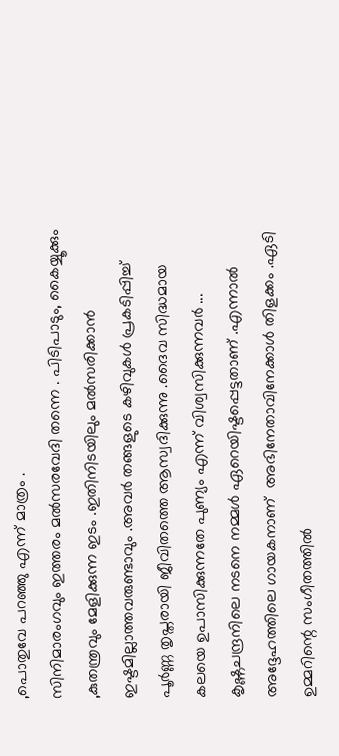,പൊതുവേ പറഞ്ഞു എന്ന് മാത്രം .
സിനിമാരംഗവും ഇത്തരം മൽസരവേദി തന്നെ . പിടിപാടും, കൈയ്യൂക്കും ,കുതന്ത്രവും മേളിക്കുന്ന ഇടം .ഇതിനിടയിലും മൽസരിക്കാൻ ഇഷ്ടമില്ലാത്തവരുണ്ടാവും .അവർ തങ്ങളുടെ കഴിവുകൾ പ്രകടിപ്പിച്ച് പൂർണ്ണ തൃപ്തരായി ജീവിതത്തെ ആസ്വദിക്കുന്നു .ദൈവ സിദ്ധമായ കലയെ ഉപാസിക്കുന്നതേ പുണ്യം എന്ന് വിശ്വസിക്കുന്നവർ ...
കൃഷ്ണചന്ദ്രനിലെ നടനെ നമ്മൾ ഏറെയിഷ്ടപ്പെട്ടതാണ് .എന്നാൽ അദ്ദേഹത്തിലെ ഗായകനാണ്  അഭിനേതാവിനേക്കാൾ തിളക്കം .ഏടി ഉമ്മറിന്റെ സംഗീതത്തിൽ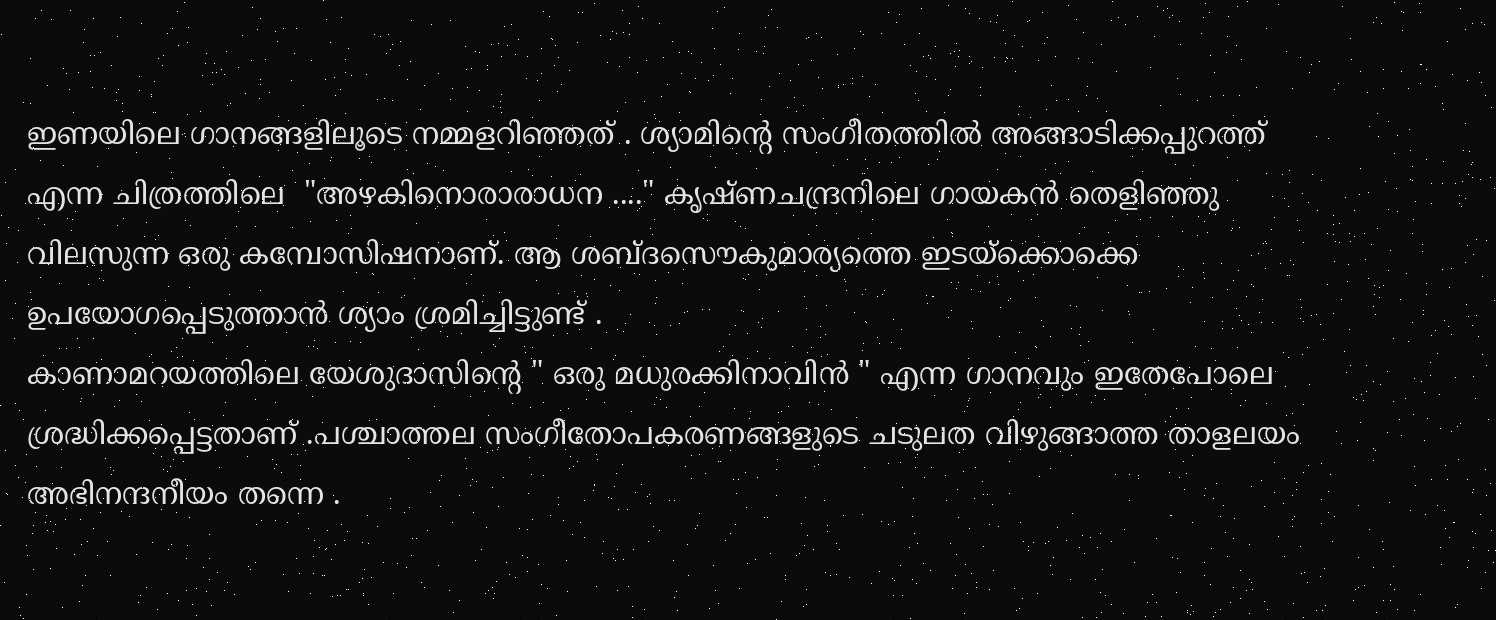ഇണയിലെ ഗാനങ്ങളിലൂടെ നമ്മളറിഞ്ഞത് . ശ്യാമിന്റെ സംഗീതത്തിൽ അങ്ങാടിക്കപ്പുറത്ത് എന്ന ചിത്രത്തിലെ  "അഴകിനൊരാരാധന ...." കൃഷ്ണചന്ദ്രനിലെ ഗായകൻ തെളിഞ്ഞു വിലസുന്ന ഒരു കമ്പോസിഷനാണ്. ആ ശബ്ദസൌകുമാര്യത്തെ ഇടയ്ക്കൊക്കെ ഉപയോഗപ്പെടുത്താൻ ശ്യാം ശ്രമിച്ചിട്ടുണ്ട് .
കാണാമറയത്തിലെ യേശുദാസിന്റെ " ഒരു മധുരക്കിനാവിൻ " എന്ന ഗാനവും ഇതേപോലെ ശ്രദ്ധിക്കപ്പെട്ടതാണ് .പശ്ചാത്തല സംഗീതോപകരണങ്ങളുടെ ചടുലത വിഴുങ്ങാത്ത താളലയം അഭിനന്ദനീയം തന്നെ .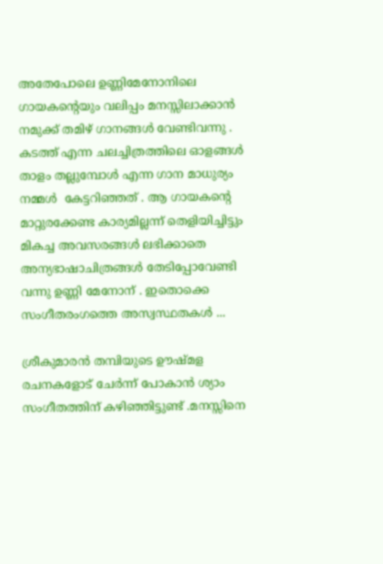അതേപോലെ ഉണ്ണിമേനോനിലെ ഗായകന്റെയും വലിപ്പം മനസ്സിലാക്കാൻ നമുക്ക് തമിഴ് ഗാനങ്ങൾ വേണ്ടിവന്നു .
കടത്ത് എന്ന ചലച്ചിത്രത്തിലെ ഓളങ്ങൾ താളം തല്ലുമ്പോൾ എന്ന ഗാന മാധുര്യം നമ്മൾ  കേട്ടറിഞ്ഞത് . ആ ഗായകന്റെ മാറ്റുരക്കേണ്ട കാര്യമില്ലന്ന് തെളിയിച്ചിട്ടും മികച്ച അവസരങ്ങൾ ലഭിക്കാതെ അന്യഭാഷാചിത്രങ്ങൾ തേടിപ്പോവേണ്ടി വന്നു ഉണ്ണി മേനോന് . ഇതൊക്കെ സംഗീതരംഗത്തെ അസ്വസ്ഥതകൾ ...

ശ്രീകുമാരൻ തമ്പിയുടെ ഊഷ്മള രചനകളോട് ചേർന്ന് പോകാൻ ശ്യാം സംഗീതത്തിന് കഴിഞ്ഞിട്ടുണ്ട് .മനസ്സിനെ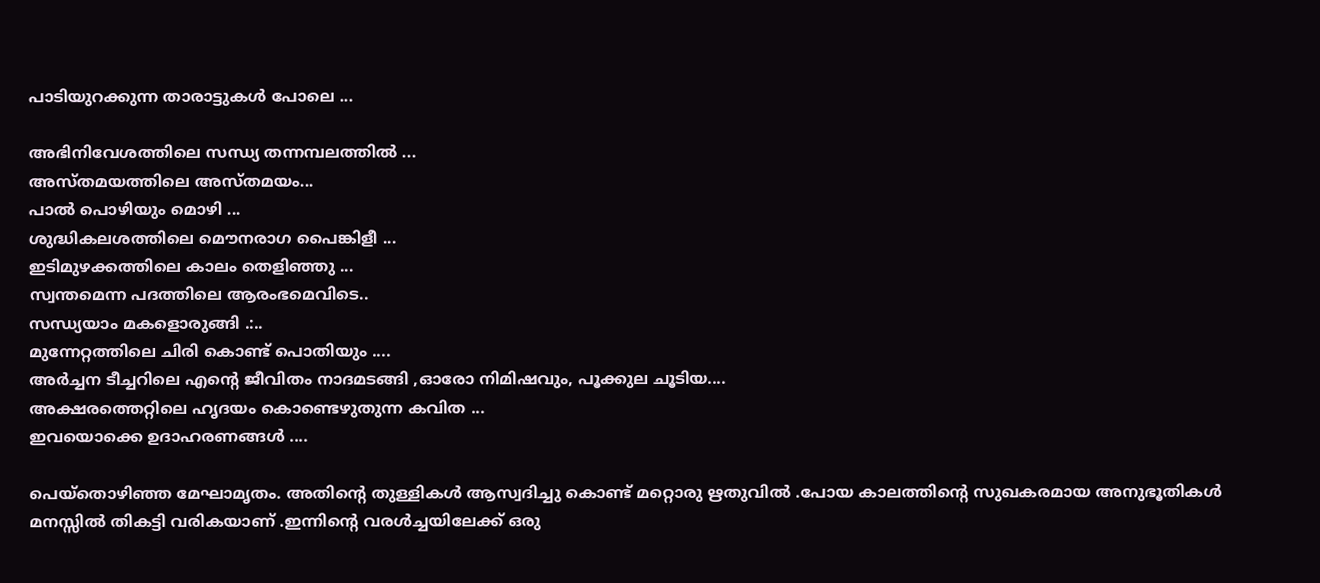പാടിയുറക്കുന്ന താരാട്ടുകൾ പോലെ ...

അഭിനിവേശത്തിലെ സന്ധ്യ തന്നമ്പലത്തിൽ ...
അസ്തമയത്തിലെ അസ്തമയം...
പാൽ പൊഴിയും മൊഴി ...
ശുദ്ധികലശത്തിലെ മൌനരാഗ പൈങ്കിളീ ...
ഇടിമുഴക്കത്തിലെ കാലം തെളിഞ്ഞു ...
സ്വന്തമെന്ന പദത്തിലെ ആരംഭമെവിടെ..
സന്ധ്യയാം മകളൊരുങ്ങി .:..
മുന്നേറ്റത്തിലെ ചിരി കൊണ്ട് പൊതിയും ....
അർച്ചന ടീച്ചറിലെ എന്റെ ജീവിതം നാദമടങ്ങി ,ഓരോ നിമിഷവും, പൂക്കുല ചൂടിയ....
അക്ഷരത്തെറ്റിലെ ഹൃദയം കൊണ്ടെഴുതുന്ന കവിത ...
ഇവയൊക്കെ ഉദാഹരണങ്ങൾ ....

പെയ്തൊഴിഞ്ഞ മേഘാമൃതം. അതിന്റെ തുള്ളികൾ ആസ്വദിച്ചു കൊണ്ട് മറ്റൊരു ഋതുവിൽ .പോയ കാലത്തിന്റെ സുഖകരമായ അനുഭൂതികൾ മനസ്സിൽ തികട്ടി വരികയാണ് .ഇന്നിന്റെ വരൾച്ചയിലേക്ക് ഒരു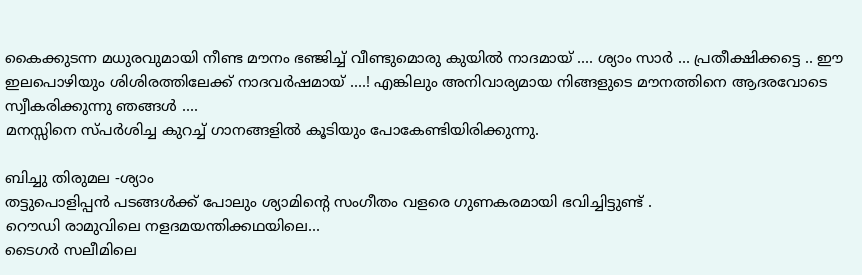കൈക്കുടന്ന മധുരവുമായി നീണ്ട മൗനം ഭഞ്ജിച്ച് വീണ്ടുമൊരു കുയിൽ നാദമായ് .... ശ്യാം സാർ ... പ്രതീക്ഷിക്കട്ടെ .. ഈ ഇലപൊഴിയും ശിശിരത്തിലേക്ക് നാദവർഷമായ് ....! എങ്കിലും അനിവാര്യമായ നിങ്ങളുടെ മൗനത്തിനെ ആദരവോടെ സ്വീകരിക്കുന്നു ഞങ്ങൾ ....
മനസ്സിനെ സ്പർശിച്ച കുറച്ച് ഗാനങ്ങളിൽ കൂടിയും പോകേണ്ടിയിരിക്കുന്നു.

ബിച്ചു തിരുമല -ശ്യാം
തട്ടുപൊളിപ്പൻ പടങ്ങൾക്ക് പോലും ശ്യാമിന്റെ സംഗീതം വളരെ ഗുണകരമായി ഭവിച്ചിട്ടുണ്ട് .
റൌഡി രാമുവിലെ നളദമയന്തിക്കഥയിലെ...
ടൈഗർ സലീമിലെ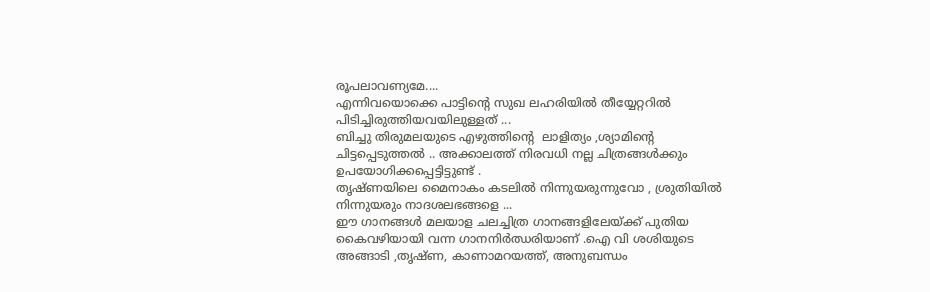രൂപലാവണ്യമേ....
എന്നിവയൊക്കെ പാട്ടിന്റെ സുഖ ലഹരിയിൽ തീയ്യേറ്ററിൽ പിടിച്ചിരുത്തിയവയിലുള്ളത് ...
ബിച്ചു തിരുമലയുടെ എഴുത്തിന്റെ  ലാളിത്യം ,ശ്യാമിന്റെ ചിട്ടപ്പെടുത്തൽ .. അക്കാലത്ത് നിരവധി നല്ല ചിത്രങ്ങൾക്കും ഉപയോഗിക്കപ്പെട്ടിട്ടുണ്ട് .
തൃഷ്ണയിലെ മൈനാകം കടലിൽ നിന്നുയരുന്നുവോ , ശ്രുതിയിൽ നിന്നുയരും നാദശലഭങ്ങളെ ...
ഈ ഗാനങ്ങൾ മലയാള ചലച്ചിത്ര ഗാനങ്ങളിലേയ്ക്ക് പുതിയ കൈവഴിയായി വന്ന ഗാനനിർഝരിയാണ് .ഐ വി ശശിയുടെ അങ്ങാടി ,തൃഷ്ണ, കാണാമറയത്ത്, അനുബന്ധം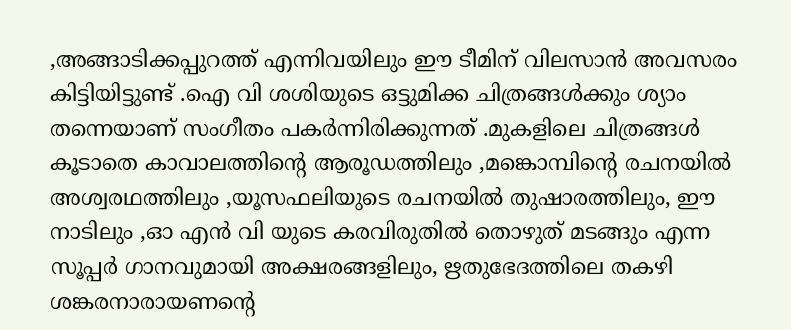,അങ്ങാടിക്കപ്പുറത്ത് എന്നിവയിലും ഈ ടീമിന് വിലസാൻ അവസരം കിട്ടിയിട്ടുണ്ട് .ഐ വി ശശിയുടെ ഒട്ടുമിക്ക ചിത്രങ്ങൾക്കും ശ്യാം തന്നെയാണ് സംഗീതം പകർന്നിരിക്കുന്നത് .മുകളിലെ ചിത്രങ്ങൾ കൂടാതെ കാവാലത്തിന്റെ ആരൂഡത്തിലും ,മങ്കൊമ്പിന്റെ രചനയിൽ അശ്വരഥത്തിലും ,യൂസഫലിയുടെ രചനയിൽ തുഷാരത്തിലും, ഈ നാടിലും ,ഓ എൻ വി യുടെ കരവിരുതിൽ തൊഴുത് മടങ്ങും എന്ന സൂപ്പർ ഗാനവുമായി അക്ഷരങ്ങളിലും, ഋതുഭേദത്തിലെ തകഴി ശങ്കരനാരായണന്റെ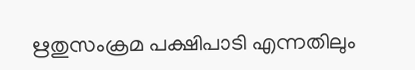ഋതുസംക്രമ പക്ഷിപാടി എന്നതിലും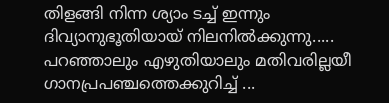തിളങ്ങി നിന്ന ശ്യാം ടച്ച് ഇന്നും ദിവ്യാനുഭൂതിയായ് നിലനിൽക്കുന്നു.....
പറഞ്ഞാലും എഴുതിയാലും മതിവരില്ലയീ ഗാനപ്രപഞ്ചത്തെക്കുറിച്ച് ...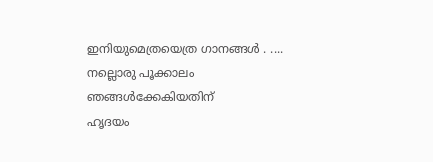ഇനിയുമെത്രയെത്ര ഗാനങ്ങൾ . ....
നല്ലൊരു പൂക്കാലം ഞങ്ങൾക്കേകിയതിന്
ഹൃദയം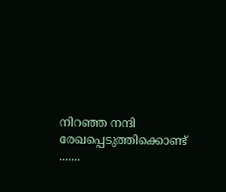നിറഞ്ഞ നന്ദി രേഖപ്പെടുത്തിക്കൊണ്ട് .......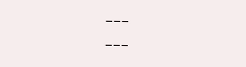___               ___